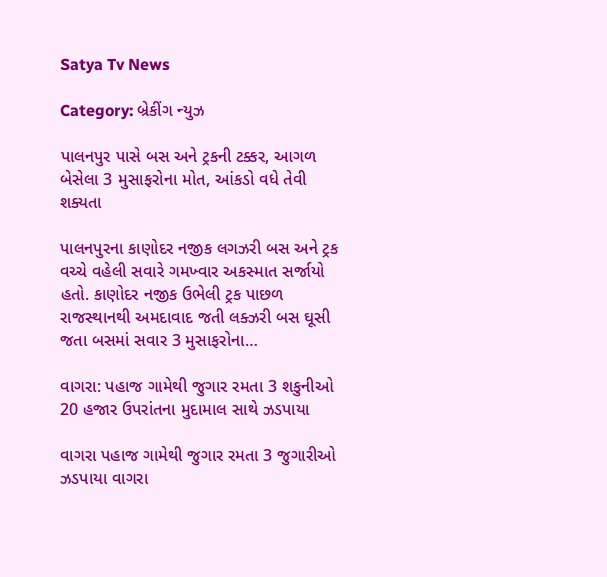Satya Tv News

Category: બ્રેકીંગ ન્યુઝ

પાલનપુર પાસે બસ અને ટ્રકની ટક્કર, આગળ બેસેલા 3 મુસાફરોના મોત, આંકડો વધે તેવી શક્યતા

પાલનપુરના કાણોદર નજીક લગઝરી બસ અને ટ્રક વચ્ચે વહેલી સવારે ગમખ્વાર અકસ્માત સર્જાયો હતો. કાણોદર નજીક ઉભેલી ટ્રક પાછળ રાજસ્થાનથી અમદાવાદ જતી લક્ઝરી બસ ઘૂસી જતા બસમાં સવાર 3 મુસાફરોના…

વાગરા: પહાજ ગામેથી જુગાર રમતા 3 શકુનીઓ 20 હજાર ઉપરાંતના મુદામાલ સાથે ઝડપાયા

વાગરા પહાજ ગામેથી જુગાર રમતા 3 જુગારીઓ ઝડપાયા વાગરા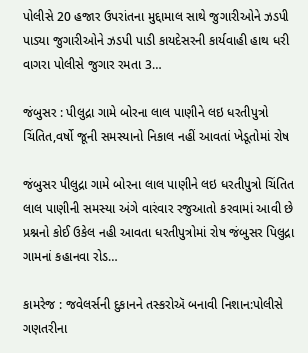પોલીસે 20 હજાર ઉપરાંતના મુદ્દામાલ સાથે જુગારીઓને ઝડપી પાડ્યા જુગારીઓને ઝડપી પાડી કાયદેસરની કાર્યવાહી હાથ ધરી વાગરા પોલીસે જુગાર રમતા 3…

જંબુસર : પીલુદ્રા ગામે બોરના લાલ પાણીને લઇ ધરતીપુત્રો ચિંતિત,વર્ષો જૂની સમસ્યાનો નિકાલ નહીં આવતાં ખેડૂતોમાં રોષ

જંબુસર પીલુદ્રા ગામે બોરના લાલ પાણીને લઇ ધરતીપુત્રો ચિંતિત લાલ પાણીની સમસ્યા અંગે વારંવાર રજુઆતો કરવામાં આવી છે પ્રશ્નનો કોઈ ઉકેલ નહી આવતા ધરતીપુત્રોમાં રોષ જંબુસર પિલુદ્રા ગામનાં કહાનવા રોડ…

કામરેજ : જવેલર્સની દુકાનને તસ્કરોઍ બનાવી નિશાન:પોલીસે ગણતરીના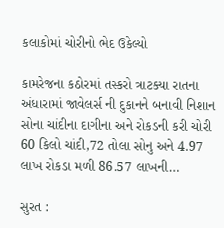કલાકોમાં ચોરીનો ભેદ ઉકેલ્યો

કામરેજના કઠોરમાં તસ્કરો ત્રાટક્યા રાતના અંધારામાં જાવેલર્સ ની દુકાનને બનાવી નિશાન સોના ચાંદીના દાગીના અને રોકડની કરી ચોરી 60 કિલો ચાંદી,72 તોલા સોનુ અને 4.97 લાખ રોકડા મળી 86.57 લાખની…

સુરત :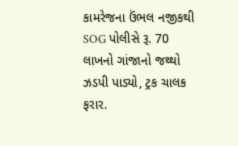કામરેજના ઉંભલ નજીકથી SOG પોલીસે રૂ. 70 લાખનો ગાંજાનો જથ્થો ઝડપી પાડ્યો, ટ્રક ચાલક ફરાર.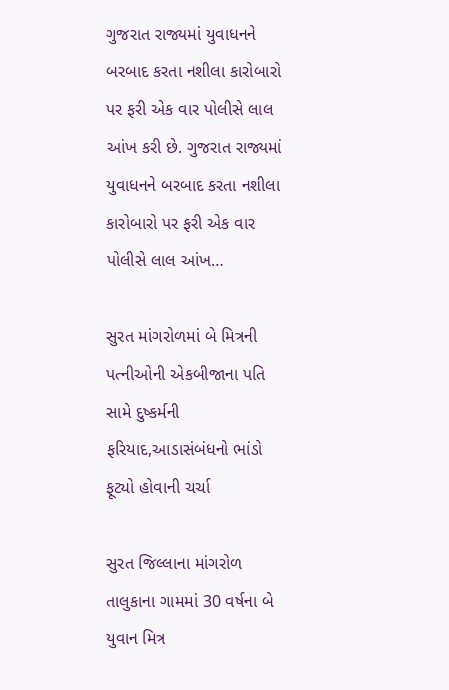ગુજરાત રાજ્યમાં યુવાધનને બરબાદ કરતા નશીલા કારોબારો પર ફરી એક વાર પોલીસે લાલ આંખ કરી છે. ગુજરાત રાજ્યમાં યુવાધનને બરબાદ કરતા નશીલા કારોબારો પર ફરી એક વાર પોલીસે લાલ આંખ…

સુરત માંગરોળમાં બે મિત્રની પત્નીઓની એકબીજાના પતિ સામે દુષ્કર્મની ફરિયાદ,આડાસંબંધનો ભાંડો ફૂટ્યો હોવાની ચર્ચા

સુરત જિલ્લાના માંગરોળ તાલુકાના ગામમાં 30 વર્ષના બે યુવાન મિત્ર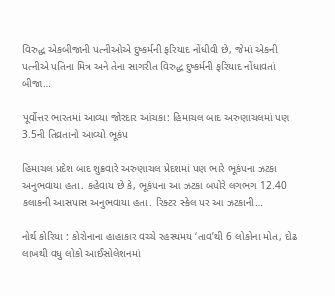વિરુદ્ધ એકબીજાની પત્નીઓએ દુષ્કર્મની ફરિયાદ નોંધીવી છે, જેમાં એકની પત્નીએ પતિના મિત્ર અને તેના સાગરીત વિરુદ્ધ દુષ્કર્મની ફરિયાદ નોંધાવતાં બીજા…

પૂર્વોત્તર ભારતમાં આવ્યા જોરદાર આંચકા: હિમાચલ બાદ અરુણાચલમાં પણ 3.5ની તિવ્રતાનો આવ્યો ભૂકંપ

હિમાચલ પ્રદેશ બાદ શુક્રવારે અરુણાચલ પ્રેદશમાં પણ ભારે ભૂકંપના ઝટકા અનુભવાયા હતા. કહેવાય છે કે, ભૂકંપના આ ઝટકા બપોરે લગભગ 12.40 કલાકની આસપાસ અનુભવાયા હતા. રિક્ટર સ્કેલ પર આ ઝટકાની…

નોર્થ કોરિયા : કોરોનાના હાહાકાર વચ્ચે રહસ્યમય ‘તાવ’થી 6 લોકોના મોત, દોઢ લાખથી વધુ લોકો આઈસોલેશનમાં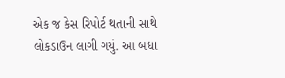એક જ કેસ રિપોર્ટ થતાની સાથે લોકડાઉન લાગી ગયું. આ બધા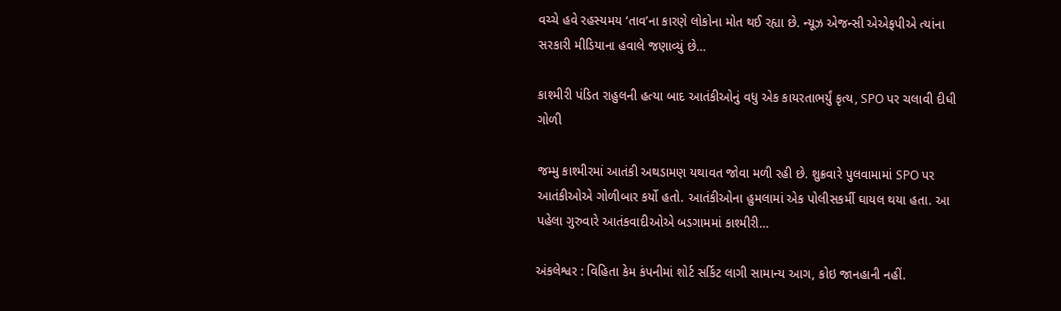વચ્ચે હવે રહસ્યમય ‘તાવ’ના કારણે લોકોના મોત થઈ રહ્યા છે. ન્યૂઝ એજન્સી એએફપીએ ત્યાંના સરકારી મીડિયાના હવાલે જણાવ્યું છે…

કાશ્મીરી પંડિત રાહુલની હત્યા બાદ આતંકીઓનું વધુ એક કાયરતાભર્યું કૃત્ય, SPO પર ચલાવી દીધી ગોળી

જમ્મુ કાશ્મીરમાં આતંકી અથડામણ યથાવત જોવા મળી રહી છે. શુક્રવારે પુલવામામાં SPO પર આતંકીઓએ ગોળીબાર કર્યો હતો. આતંકીઓના હુમલામાં એક પોલીસકર્મી ઘાયલ થયા હતા. આ પહેલા ગુરુવારે આતંકવાદીઓએ બડગામમાં કાશ્મીરી…

અંકલેશ્વર : વિહિતા કેમ કંપનીમાં શોર્ટ સર્કિટ લાગી સામાન્ય આગ, કોઇ જાનહાની નહીં.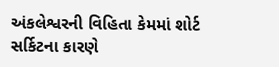અંકલેશ્વરની વિહિતા કેમમાં શોર્ટ સર્કિટના કારણે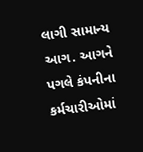લાગી સામાન્ય આગ. આગને પગલે કંપનીના કર્મચારીઓમાં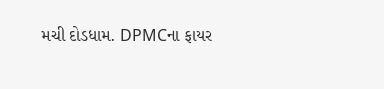મચી દોડધામ. DPMCના ફાયર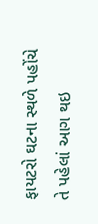ફાયટરો ઘટના સ્થળે પહોંચે તે પહેલાં આગ થઇ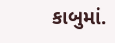કાબુમાં.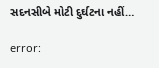સદનસીબે મોટી દુર્ઘટના નહીં…

error: